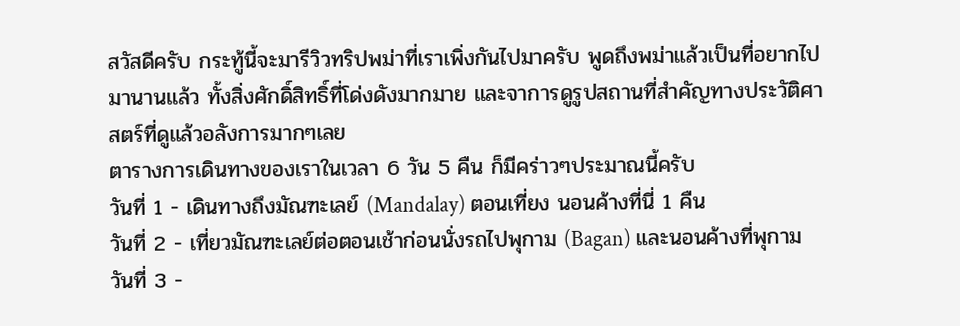สวัสดีครับ กระทู้นี้จะมารีวิวทริปพม่าที่เราเพิ่งกันไปมาครับ พูดถึงพม่าแล้วเป็นที่อยากไปมานานแล้ว ทั้งสิ่งศักดิ์สิทธิ์ที่โด่งดังมากมาย และจาการดูรูปสถานที่สำคัญทางประวัติศาสตร์ที่ดูแล้วอลังการมากๆเลย
ตารางการเดินทางของเราในเวลา 6 วัน 5 คืน ก็มีคร่าวๆประมาณนี้ครับ
วันที่ 1 - เดินทางถึงมัณฑะเลย์ (Mandalay) ตอนเที่ยง นอนค้างที่นี่ 1 คืน
วันที่ 2 - เที่ยวมัณฑะเลย์ต่อตอนเช้าก่อนนั่งรถไปพุกาม (Bagan) และนอนค้างที่พุกาม
วันที่ 3 -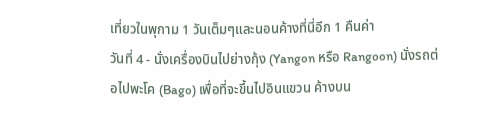เที่ยวในพุกาม 1 วันเต็มๆและนอนค้างที่นี่อีก 1 คืนค่า
วันที่ 4 - นั่งเครื่องบินไปย่างกุ้ง (Yangon หรือ Rangoon) นั่งรถต่อไปพะโค (Bago) เพื่อที่จะขึ้นไปอินแขวน ค้างบน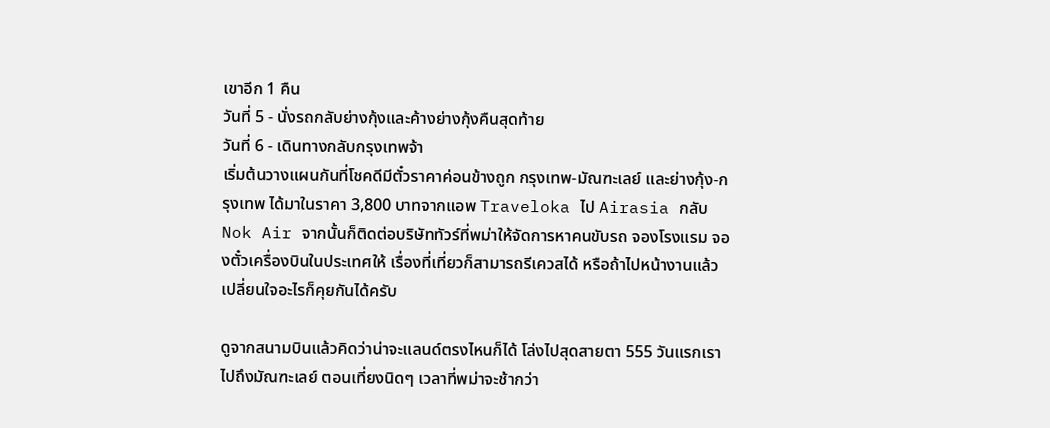เขาอีก 1 คืน
วันที่ 5 - นั่งรถกลับย่างกุ้งและค้างย่างกุ้งคืนสุดท้าย
วันที่ 6 - เดินทางกลับกรุงเทพจ้า
เริ่มต้นวางแผนกันที่โชคดีมีตั๋วราคาค่อนข้างถูก กรุงเทพ-มัณฑะเลย์ และย่างกุ้ง-กรุงเทพ ได้มาในราคา 3,800 บาทจากแอพ Traveloka ไป Airasia กลับ Nok Air จากนั้นก็ติดต่อบริษัททัวร์ที่พม่าให้จัดการหาคนขับรถ จองโรงแรม จองตั๋วเครื่องบินในประเทศให้ เรื่องที่เที่ยวก็สามารถรีเควสได้ หรือถ้าไปหน้างานแล้วเปลี่ยนใจอะไรก็คุยกันได้ครับ

ดูจากสนามบินแล้วคิดว่าน่าจะแลนด์ตรงไหนก็ได้ โล่งไปสุดสายตา 555 วันแรกเราไปถึงมัณฑะเลย์ ตอนเที่ยงนิดๆ เวลาที่พม่าจะช้ากว่า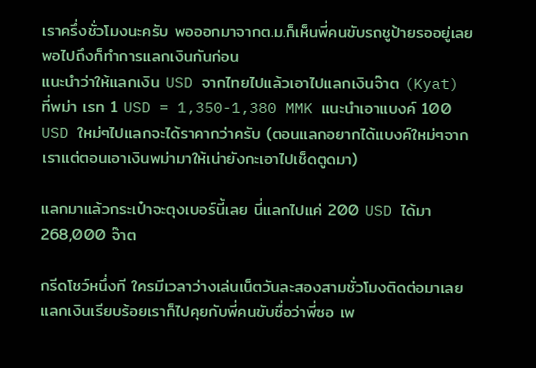เราครึ่งชั่วโมงนะครับ พอออกมาจากต.ม.ก็เห็นพี่คนขับรถชูป้ายรออยู่เลย พอไปถึงก็ทำการแลกเงินกันก่อน
แนะนำว่าให้แลกเงิน USD จากไทยไปแล้วเอาไปแลกเงินจ๊าต (Kyat) ที่พม่า เรท 1 USD = 1,350-1,380 MMK แนะนำเอาแบงค์ 100 USD ใหม่ๆไปแลกจะได้ราคากว่าครับ (ตอนแลกอยากได้แบงค์ใหม่ๆจากเราแต่ตอนเอาเงินพม่ามาให้เน่ายังกะเอาไปเช็ดตูดมา)

แลกมาแล้วกระเป๋าจะตุงเบอร์นี้เลย นี่แลกไปแค่ 200 USD ได้มา 268,000 จ๊าต

กรีดโชว์หนึ่งที ใครมีเวลาว่างเล่นเน็ตวันละสองสามชั่วโมงติดต่อมาเลย
แลกเงินเรียบร้อยเราก็ไปคุยกับพี่คนขับชื่อว่าพี่ซอ เพ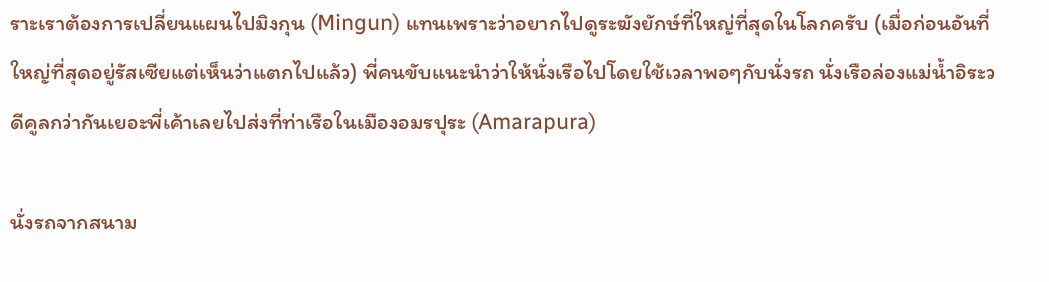ราะเราต้องการเปลี่ยนแผนไปมิงกุน (Mingun) แทนเพราะว่าอยากไปดูระฆังยักษ์ที่ใหญ่ที่สุดในโลกครับ (เมื่อก่อนอันที่ใหญ่ที่สุดอยู่รัสเซียแต่เห็นว่าแตกไปแล้ว) พี่คนขับแนะนำว่าให้นั่งเรือไปโดยใช้เวลาพอๆกับนั่งรถ นั่งเรือล่องแม่น้ำอิระวดีคูลกว่ากันเยอะพี่เค้าเลยไปส่งที่ท่าเรือในเมืองอมรปุระ (Amarapura)

นั่งรถจากสนาม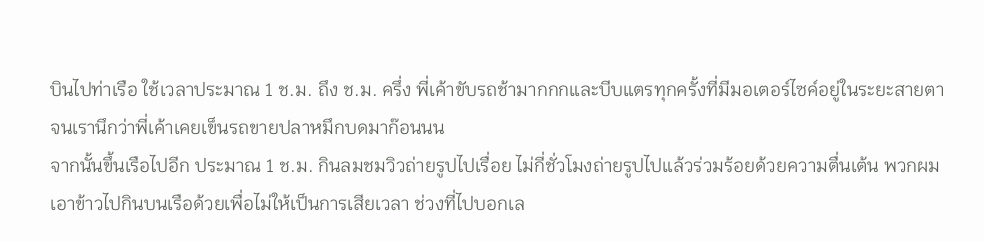บินไปท่าเรือ ใช้เวลาประมาณ 1 ช.ม. ถึง ช.ม. ครึ่ง พี่เค้าขับรถช้ามากกกและบีบแตรทุกครั้งที่มีมอเตอร์ไซค์อยู่ในระยะสายตาจนเรานึกว่าพี่เค้าเคยเข็นรถขายปลาหมึกบดมาก๊อนนน
จากนั้นขึ้นเรือไปอีก ประมาณ 1 ช.ม. กินลมชมวิวถ่ายรูปไปเรื่อย ไม่กี่ชั่วโมงถ่ายรูปไปแล้วร่วมร้อยด้วยความตื่นเต้น พวกผมเอาข้าวไปกินบนเรือด้วยเพื่อไม่ให้เป็นการเสียเวลา ช่วงที่ไปบอกเล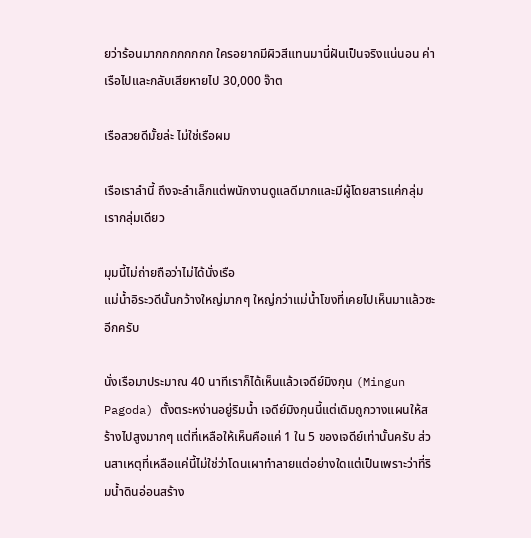ยว่าร้อนมากกกกกกกก ใครอยากมีผิวสีแทนมานี่ฝันเป็นจริงแน่นอน ค่าเรือไปและกลับเสียหายไป 30,000 จ๊าต

เรือสวยดีมั้ยล่ะ ไม่ใช่เรือผม

เรือเราลำนี้ ถึงจะลำเล็กแต่พนักงานดูแลดีมากและมีผู้โดยสารแค่กลุ่มเรากลุ่มเดียว

มุมนี้ไม่ถ่ายถือว่าไม่ได้นั่งเรือ
แม่น้ำอิระวดีนั้นกว้างใหญ่มากๆ ใหญ่กว่าแม่น้ำโขงที่เคยไปเห็นมาแล้วซะอีกครับ

นั่งเรือมาประมาณ 40 นาทีเราก็ได้เห็นแล้วเจดีย์มิงกุน (Mingun Pagoda) ตั้งตระหง่านอยู่ริมน้ำ เจดีย์มิงกุนนี้แต่เดิมถูกวางแผนให้สร้างไปสูงมากๆ แต่ที่เหลือให้เห็นคือแค่ 1 ใน 5 ของเจดีย์เท่านั้นครับ ส่วนสาเหตุที่เหลือแค่นี้ไม่ใช่ว่าโดนเผาทำลายแต่อย่างใดแต่เป็นเพราะว่าที่ริมน้ำดินอ่อนสร้าง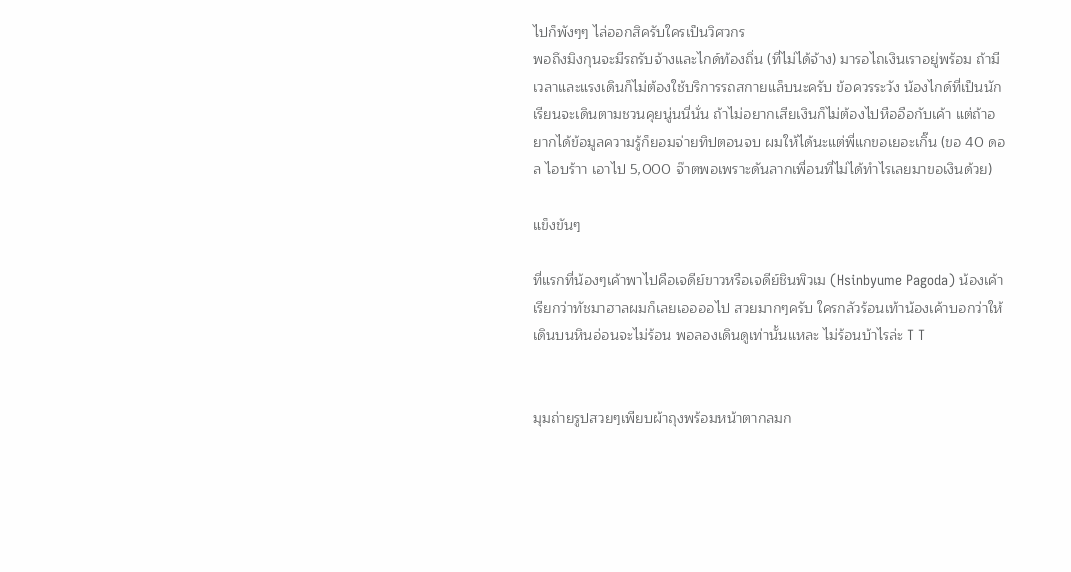ไปก็พังๆๆ ไล่ออกสิครับใครเป็นวิศวกร
พอถึงมิงกุนจะมีรถรับจ้างและไกด์ท้องถิ่น (ที่ไม่ได้จ้าง) มารอไถเงินเราอยู่พร้อม ถ้ามีเวลาและแรงเดินก็ไม่ต้องใช้บริการรถสกายแล็บนะครับ ข้อควรระวัง น้องไกด์ที่เป็นนักเรียนจะเดินตามชวนคุยนู่นนี่นั่น ถ้าไม่อยากเสียเงินก็ไม่ต้องไปหืออือกับเค้า แต่ถ้าอยากได้ข้อมูลความรู้ก็ยอมจ่ายทิปตอนจบ ผมให้ได้นะแต่พี่แกขอเยอะเกิ๊น (ขอ 40 ดอล ไอบร้าา เอาไป 5,000 จ๊าตพอเพราะดันลากเพื่อนที่ไม่ได้ทำไรเลยมาขอเงินด้วย)

แข็งขันๆ

ที่แรกที่น้องๆเค้าพาไปคือเจดีย์ขาวหรือเจดีย์ชินพิวเม (Hsinbyume Pagoda) น้องเค้าเรียกว่าทัชมาฮาลผมก็เลยเออออไป สวยมากๆครับ ใครกลัวร้อนเท้าน้องเค้าบอกว่าให้เดินบนหินอ่อนจะไม่ร้อน พอลองเดินดูเท่านั้นแหละ ไม่ร้อนบ้าไรล่ะ T T


มุมถ่ายรูปสวยๆเพียบผ้าถุงพร้อมหน้าตากลมก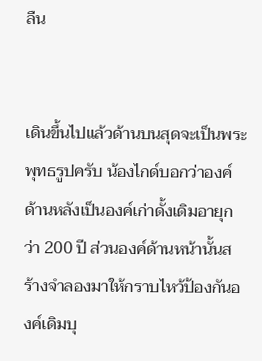ลืน


เดินขึ้นไปแล้วด้านบนสุดจะเป็นพระพุทธรูปครับ น้องไกด์บอกว่าองค์ด้านหลังเป็นองค์เก่าดั้งเดิมอายุกว่า 200 ปี ส่วนองค์ด้านหน้านั้นสร้างจำลองมาให้กราบไหว้ป้องกันองค์เดิมบุ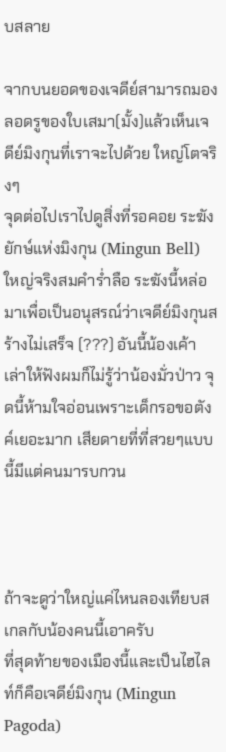บสลาย

จากบนยอดของเจดีย์สามารถมองลอดรูของใบเสมา(มั้ง)แล้วเห็นเจดีย์มิงกุนที่เราจะไปด้วย ใหญ่โตจริงๆ
จุดต่อไปเราไปดูสิ่งที่รอคอย ระฆังยักษ์แห่งมิงกุน (Mingun Bell) ใหญ่จริงสมคำร่ำลือ ระฆังนี้หล่อมาเพื่อเป็นอนุสรณ์ว่าเจดีย์มิงกุนสร้างไม่เสร็จ (???) อันนี้น้องเค้าเล่าให้ฟังผมก็ไม่รู้ว่าน้องมั่วป่าว จุดนี้ห้ามใจอ่อนเพราะเด็กรอขอตังค์เยอะมาก เสียดายที่ที่สวยๆแบบนี้มีแต่คนมารบกวน



ถ้าจะดูว่าใหญ่แค่ไหนลองเทียบสเกลกับน้องคนนี้เอาครับ
ที่สุดท้ายของเมืองนี้และเป็นไฮไลท์ก็คือเจดีย์มิงกุน (Mingun Pagoda)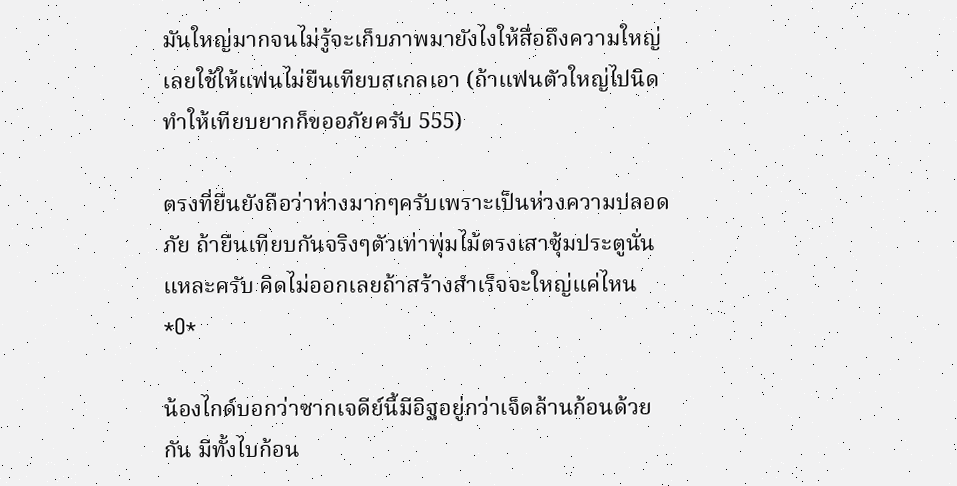มันใหญ่มากจนไม่รู้จะเก็บภาพมายังไงให้สื่อถึงความใหญ่เลยใช้ให้แฟนไม่ยืนเทียบสเกลเอา (ถ้าแฟนตัวใหญ่ไปนิดทำให้เทียบยากก็ขออภัยครับ 555)

ตรงที่ยืนยังถือว่าห่างมากๆครับเพราะเป็นห่วงความปลอดภัย ถ้ายืนเทียบกันจริงๆตัวเท่าพุ่มไม้ตรงเสาซุ้มประตูนั่นแหละครับ คิดไม่ออกเลยถ้าสร้างสำเร็จจะใหญ่แค่ไหน *O*

น้องไกด์บอกว่าซากเจดีย์นี้มีอิฐอยู่กว่าเจ็ดล้านก้อนด้วยกัน มีทั้งไบก้อน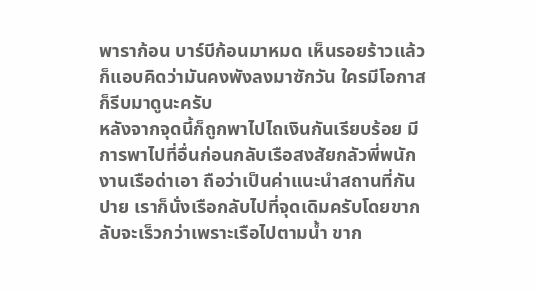พาราก้อน บาร์บีก้อนมาหมด เห็นรอยร้าวแล้วก็แอบคิดว่ามันคงพังลงมาซักวัน ใครมีโอกาสก็รีบมาดูนะครับ
หลังจากจุดนี้ก็ถูกพาไปไถเงินกันเรียบร้อย มีการพาไปที่อื่นก่อนกลับเรือสงสัยกลัวพี่พนักงานเรือด่าเอา ถือว่าเป็นค่าแนะนำสถานที่กันปาย เราก็นั่งเรือกลับไปที่จุดเดิมครับโดยขากลับจะเร็วกว่าเพราะเรือไปตามน้ำ ขาก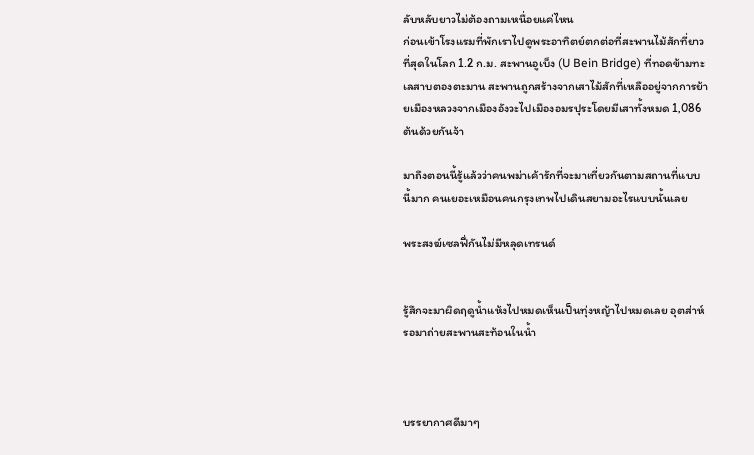ลับหลับยาวไม่ต้องถามเหนื่อยแค่ไหน
ก่อนเข้าโรงแรมที่พักเราไปดูพระอาทิตย์ตกต่อที่สะพานไม้สักที่ยาวที่สุดในโลก 1.2 ก.ม. สะพานอูเบ็ง (U Bein Bridge) ที่ทอดข้ามทะเลสาบตองตะมาน สะพานถูกสร้างจากเสาไม้สักที่เหลืออยู่จากการย้ายเมืองหลวงจากเมืองอังวะไปเมืองอมรปุระโดยมีเสาทั้งหมด 1,086 ต้นด้วยกันจ้า

มาถึงตอนนี้รู้แล้วว่าคนพม่าเค้ารักที่จะมาเที่ยวกันตามสถานที่แบบนี้มาก คนเยอะเหมือนคนกรุงเทพไปเดินสยามอะไรแบบนั้นเลย

พระสงฆ์เซลฟี่กันไม่มีหลุดเทรนด์


รู้สึกจะมาผิดฤดูน้ำแห้งไปหมดเห็นเป็นทุ่งหญ้าไปหมดเลย อุตส่าห์รอมาถ่ายสะพานสะท้อนในน้ำ



บรรยากาศดีมาๆ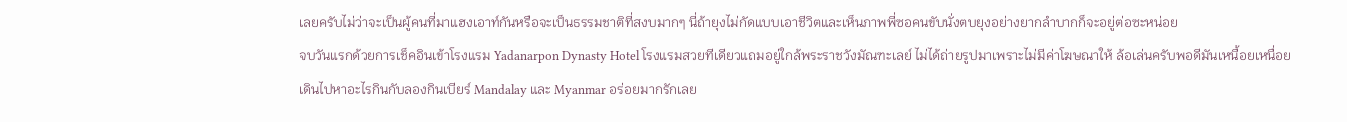เลยครับไม่ว่าจะเป็นผู้คนที่มาแฮงเอาท์กันหรือจะเป็นธรรมชาติที่สงบมากๆ นี่ถ้ายุงไม่กัดแบบเอาชีวิตและเห็นภาพพี่ซอคนขับนั่งตบยุงอย่างยากลำบากก็จะอยู่ต่อซะหน่อย
จบวันแรกด้วยการเช็คอินเข้าโรงแรม Yadanarpon Dynasty Hotel โรงแรมสวยทีเดียวแถมอยู่ใกล้พระราชวังมัณฑะเลย์ ไม่ได้ถ่ายรูปมาเพราะไม่มีค่าโฆษณาให้ ล้อเล่นครับพอดีมันเหนื้อยเหนื่อย เดินไปหาอะไรกินกับลองกินเบียร์ Mandalay และ Myanmar อร่อยมากรักเลย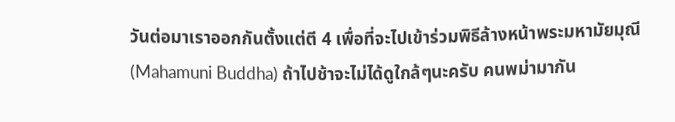วันต่อมาเราออกกันตั้งแต่ตี 4 เพื่อที่จะไปเข้าร่วมพิธีล้างหน้าพระมหามัยมุณี (Mahamuni Buddha) ถ้าไปช้าจะไม่ได้ดูใกล้ๆนะครับ คนพม่ามากัน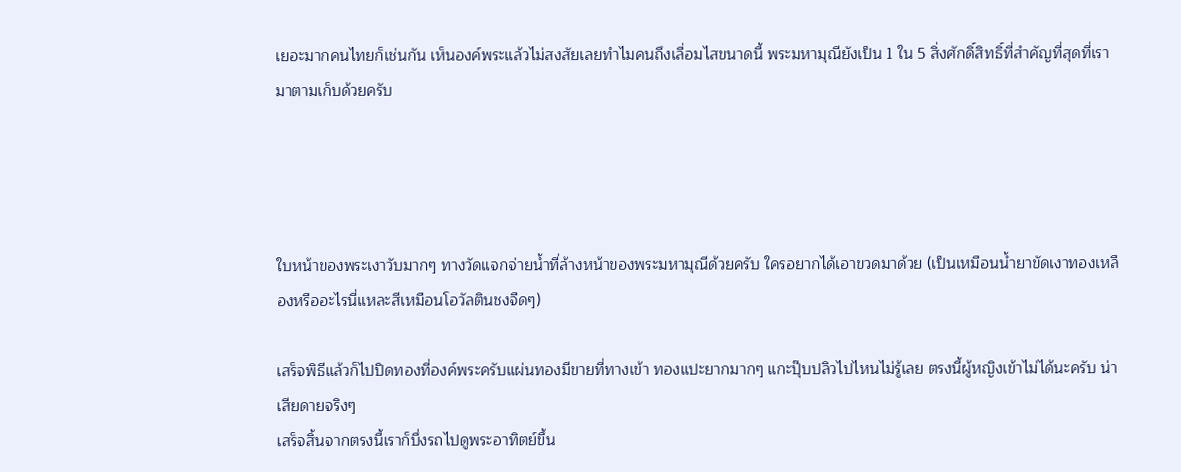เยอะมากคนไทยก็เช่นกัน เห็นองค์พระแล้วไม่สงสัยเลยทำไมคนถึงเลื่อมไสขนาดนี้ พระมหามุณียังเป็น 1 ใน 5 สิ่งศักดิ์สิทธิ์ที่สำคัญที่สุดที่เรามาตามเก็บด้วยครับ




ใบหน้าของพระเงาวับมากๆ ทางวัดแจกจ่ายน้ำที่ล้างหน้าของพระมหามุณีด้วยครับ ใครอยากได้เอาขวดมาด้วย (เป็นเหมือนน้ำยาขัดเงาทองเหลืองหรืออะไรนี่แหละสีเหมือนโอวัลตินชงจืดๆ)

เสร็จพิธีแล้วก็ไปปิดทองที่องค์พระครับแผ่นทองมีขายที่ทางเข้า ทองแปะยากมากๆ แกะปุ๊บปลิวไปไหนไม่รู้เลย ตรงนี้ผู้หญิงเข้าไม่ได้นะครับ น่าเสียดายจริงๆ
เสร็จสิ้นจากตรงนี้เราก็บึ่งรถไปดูพระอาทิตย์ขึ้น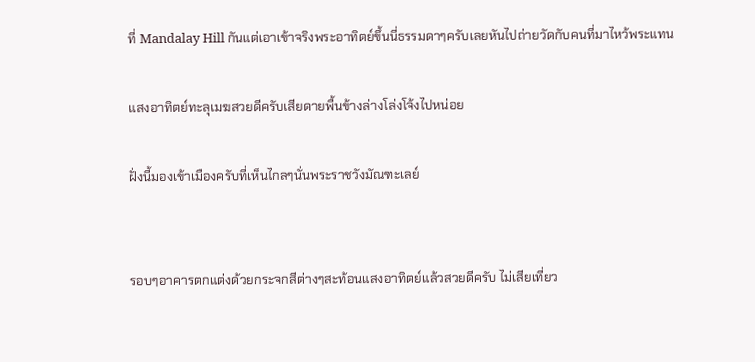ที่ Mandalay Hill กันแต่เอาเข้าจริงพระอาทิตย์ขึ้นนี่ธรรมดาๆครับเลยหันไปถ่ายวัดกับคนที่มาไหว้พระแทน

แสงอาทิตย์ทะลุเมฆสวยดีครับเสียดายพื้นข้างล่างโล่งโจ้งไปหน่อย

ฝั่งนี้มองเข้าเมืองครับที่เห็นไกลๆนั่นพระราชวังมัณฑะเลย์


รอบๆอาคารตกแต่งด้วยกระจกสีต่างๆสะท้อนแสงอาทิตย์แล้วสวยดีครับ ไม่เสียเที่ยว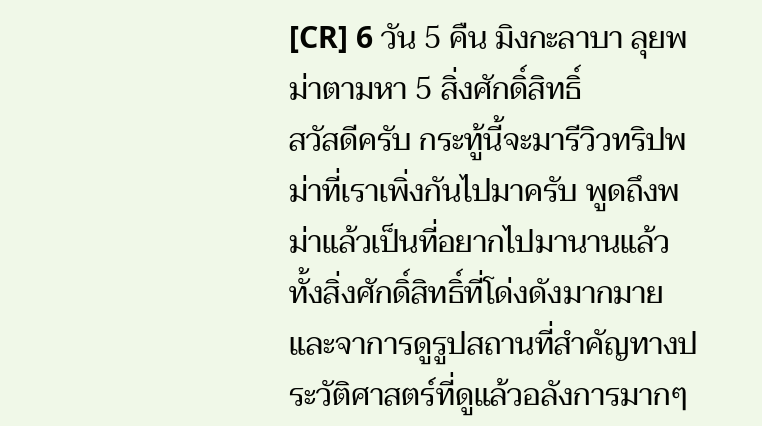[CR] 6 วัน 5 คืน มิงกะลาบา ลุยพม่าตามหา 5 สิ่งศักดิ์สิทธิ์
สวัสดีครับ กระทู้นี้จะมารีวิวทริปพม่าที่เราเพิ่งกันไปมาครับ พูดถึงพม่าแล้วเป็นที่อยากไปมานานแล้ว ทั้งสิ่งศักดิ์สิทธิ์ที่โด่งดังมากมาย และจาการดูรูปสถานที่สำคัญทางประวัติศาสตร์ที่ดูแล้วอลังการมากๆ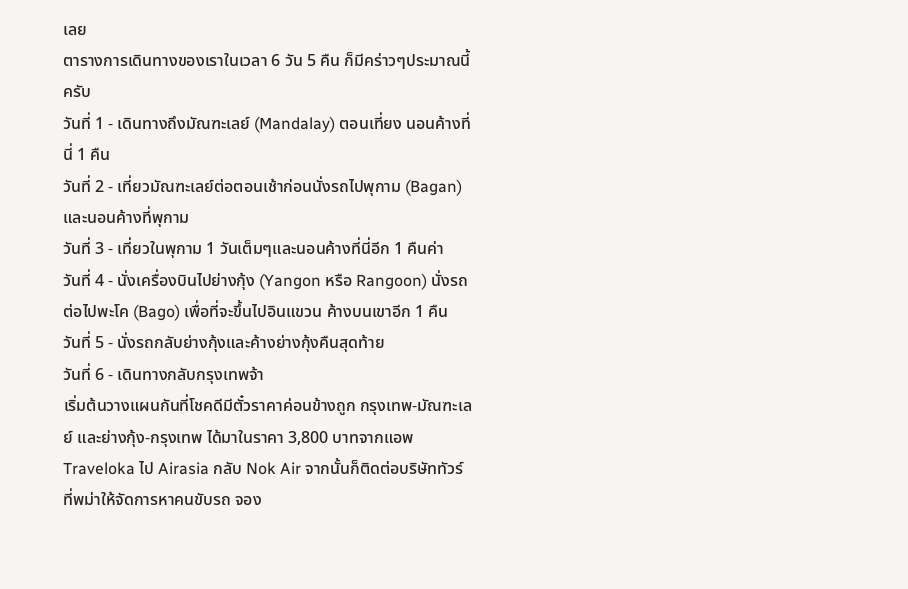เลย
ตารางการเดินทางของเราในเวลา 6 วัน 5 คืน ก็มีคร่าวๆประมาณนี้ครับ
วันที่ 1 - เดินทางถึงมัณฑะเลย์ (Mandalay) ตอนเที่ยง นอนค้างที่นี่ 1 คืน
วันที่ 2 - เที่ยวมัณฑะเลย์ต่อตอนเช้าก่อนนั่งรถไปพุกาม (Bagan) และนอนค้างที่พุกาม
วันที่ 3 - เที่ยวในพุกาม 1 วันเต็มๆและนอนค้างที่นี่อีก 1 คืนค่า
วันที่ 4 - นั่งเครื่องบินไปย่างกุ้ง (Yangon หรือ Rangoon) นั่งรถต่อไปพะโค (Bago) เพื่อที่จะขึ้นไปอินแขวน ค้างบนเขาอีก 1 คืน
วันที่ 5 - นั่งรถกลับย่างกุ้งและค้างย่างกุ้งคืนสุดท้าย
วันที่ 6 - เดินทางกลับกรุงเทพจ้า
เริ่มต้นวางแผนกันที่โชคดีมีตั๋วราคาค่อนข้างถูก กรุงเทพ-มัณฑะเลย์ และย่างกุ้ง-กรุงเทพ ได้มาในราคา 3,800 บาทจากแอพ Traveloka ไป Airasia กลับ Nok Air จากนั้นก็ติดต่อบริษัททัวร์ที่พม่าให้จัดการหาคนขับรถ จอง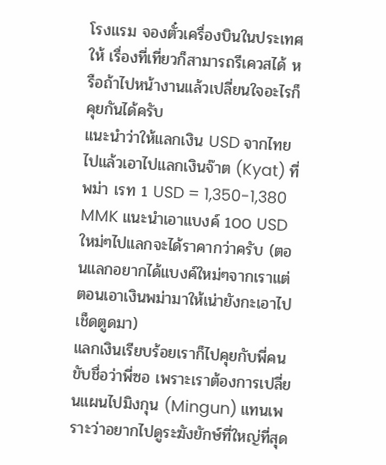โรงแรม จองตั๋วเครื่องบินในประเทศให้ เรื่องที่เที่ยวก็สามารถรีเควสได้ หรือถ้าไปหน้างานแล้วเปลี่ยนใจอะไรก็คุยกันได้ครับ
แนะนำว่าให้แลกเงิน USD จากไทยไปแล้วเอาไปแลกเงินจ๊าต (Kyat) ที่พม่า เรท 1 USD = 1,350-1,380 MMK แนะนำเอาแบงค์ 100 USD ใหม่ๆไปแลกจะได้ราคากว่าครับ (ตอนแลกอยากได้แบงค์ใหม่ๆจากเราแต่ตอนเอาเงินพม่ามาให้เน่ายังกะเอาไปเช็ดตูดมา)
แลกเงินเรียบร้อยเราก็ไปคุยกับพี่คนขับชื่อว่าพี่ซอ เพราะเราต้องการเปลี่ยนแผนไปมิงกุน (Mingun) แทนเพราะว่าอยากไปดูระฆังยักษ์ที่ใหญ่ที่สุด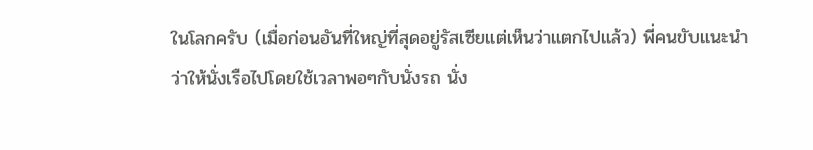ในโลกครับ (เมื่อก่อนอันที่ใหญ่ที่สุดอยู่รัสเซียแต่เห็นว่าแตกไปแล้ว) พี่คนขับแนะนำว่าให้นั่งเรือไปโดยใช้เวลาพอๆกับนั่งรถ นั่ง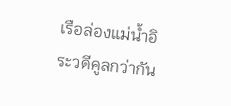เรือล่องแม่น้ำอิระวดีคูลกว่ากัน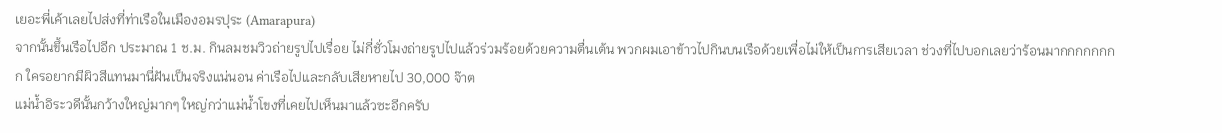เยอะพี่เค้าเลยไปส่งที่ท่าเรือในเมืองอมรปุระ (Amarapura)
จากนั้นขึ้นเรือไปอีก ประมาณ 1 ช.ม. กินลมชมวิวถ่ายรูปไปเรื่อย ไม่กี่ชั่วโมงถ่ายรูปไปแล้วร่วมร้อยด้วยความตื่นเต้น พวกผมเอาข้าวไปกินบนเรือด้วยเพื่อไม่ให้เป็นการเสียเวลา ช่วงที่ไปบอกเลยว่าร้อนมากกกกกกกก ใครอยากมีผิวสีแทนมานี่ฝันเป็นจริงแน่นอน ค่าเรือไปและกลับเสียหายไป 30,000 จ๊าต
แม่น้ำอิระวดีนั้นกว้างใหญ่มากๆ ใหญ่กว่าแม่น้ำโขงที่เคยไปเห็นมาแล้วซะอีกครับ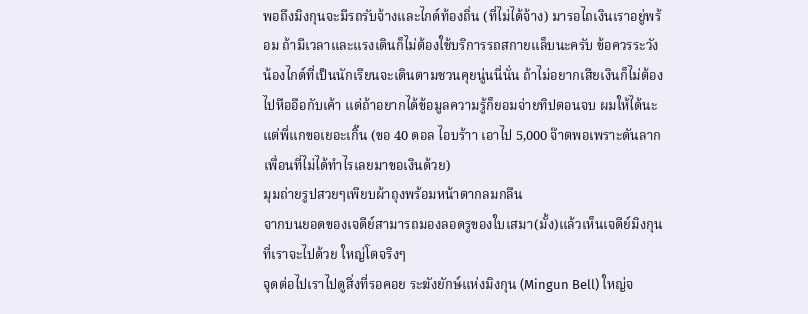พอถึงมิงกุนจะมีรถรับจ้างและไกด์ท้องถิ่น (ที่ไม่ได้จ้าง) มารอไถเงินเราอยู่พร้อม ถ้ามีเวลาและแรงเดินก็ไม่ต้องใช้บริการรถสกายแล็บนะครับ ข้อควรระวัง น้องไกด์ที่เป็นนักเรียนจะเดินตามชวนคุยนู่นนี่นั่น ถ้าไม่อยากเสียเงินก็ไม่ต้องไปหืออือกับเค้า แต่ถ้าอยากได้ข้อมูลความรู้ก็ยอมจ่ายทิปตอนจบ ผมให้ได้นะแต่พี่แกขอเยอะเกิ๊น (ขอ 40 ดอล ไอบร้าา เอาไป 5,000 จ๊าตพอเพราะดันลากเพื่อนที่ไม่ได้ทำไรเลยมาขอเงินด้วย)
มุมถ่ายรูปสวยๆเพียบผ้าถุงพร้อมหน้าตากลมกลืน
จากบนยอดของเจดีย์สามารถมองลอดรูของใบเสมา(มั้ง)แล้วเห็นเจดีย์มิงกุนที่เราจะไปด้วย ใหญ่โตจริงๆ
จุดต่อไปเราไปดูสิ่งที่รอคอย ระฆังยักษ์แห่งมิงกุน (Mingun Bell) ใหญ่จ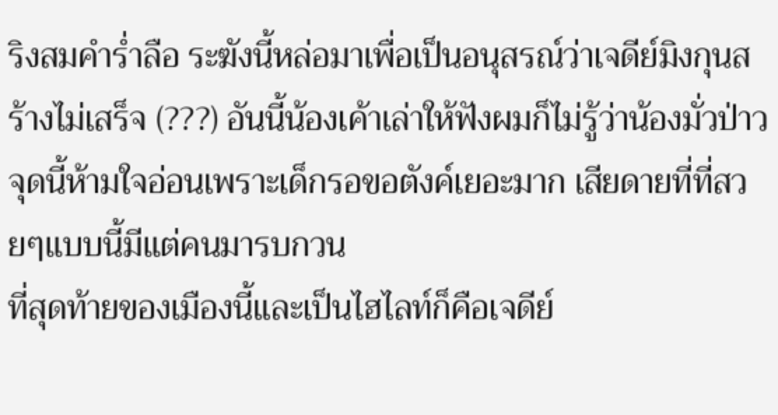ริงสมคำร่ำลือ ระฆังนี้หล่อมาเพื่อเป็นอนุสรณ์ว่าเจดีย์มิงกุนสร้างไม่เสร็จ (???) อันนี้น้องเค้าเล่าให้ฟังผมก็ไม่รู้ว่าน้องมั่วป่าว จุดนี้ห้ามใจอ่อนเพราะเด็กรอขอตังค์เยอะมาก เสียดายที่ที่สวยๆแบบนี้มีแต่คนมารบกวน
ที่สุดท้ายของเมืองนี้และเป็นไฮไลท์ก็คือเจดีย์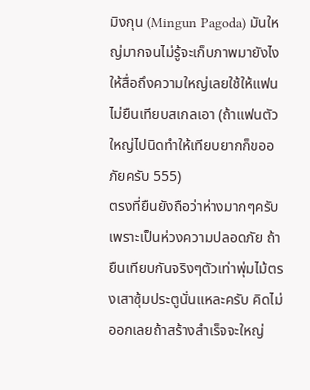มิงกุน (Mingun Pagoda) มันใหญ่มากจนไม่รู้จะเก็บภาพมายังไงให้สื่อถึงความใหญ่เลยใช้ให้แฟนไม่ยืนเทียบสเกลเอา (ถ้าแฟนตัวใหญ่ไปนิดทำให้เทียบยากก็ขออภัยครับ 555)
ตรงที่ยืนยังถือว่าห่างมากๆครับเพราะเป็นห่วงความปลอดภัย ถ้ายืนเทียบกันจริงๆตัวเท่าพุ่มไม้ตรงเสาซุ้มประตูนั่นแหละครับ คิดไม่ออกเลยถ้าสร้างสำเร็จจะใหญ่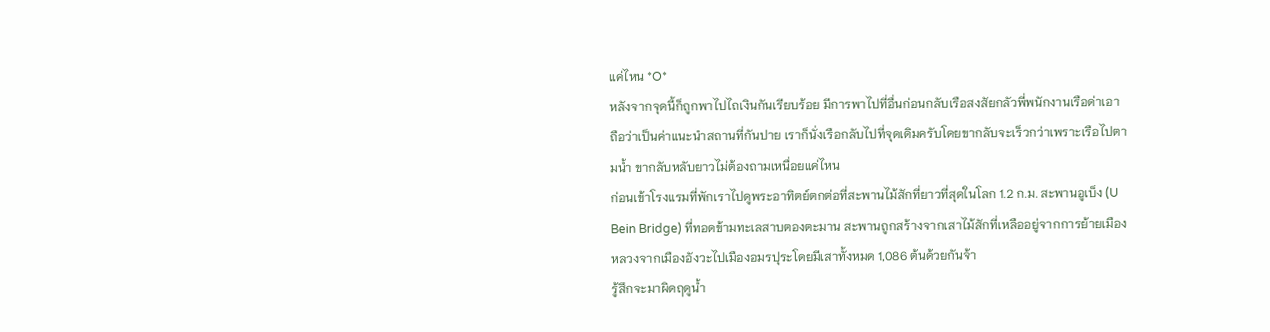แค่ไหน *O*
หลังจากจุดนี้ก็ถูกพาไปไถเงินกันเรียบร้อย มีการพาไปที่อื่นก่อนกลับเรือสงสัยกลัวพี่พนักงานเรือด่าเอา ถือว่าเป็นค่าแนะนำสถานที่กันปาย เราก็นั่งเรือกลับไปที่จุดเดิมครับโดยขากลับจะเร็วกว่าเพราะเรือไปตามน้ำ ขากลับหลับยาวไม่ต้องถามเหนื่อยแค่ไหน
ก่อนเข้าโรงแรมที่พักเราไปดูพระอาทิตย์ตกต่อที่สะพานไม้สักที่ยาวที่สุดในโลก 1.2 ก.ม. สะพานอูเบ็ง (U Bein Bridge) ที่ทอดข้ามทะเลสาบตองตะมาน สะพานถูกสร้างจากเสาไม้สักที่เหลืออยู่จากการย้ายเมืองหลวงจากเมืองอังวะไปเมืองอมรปุระโดยมีเสาทั้งหมด 1,086 ต้นด้วยกันจ้า
รู้สึกจะมาผิดฤดูน้ำ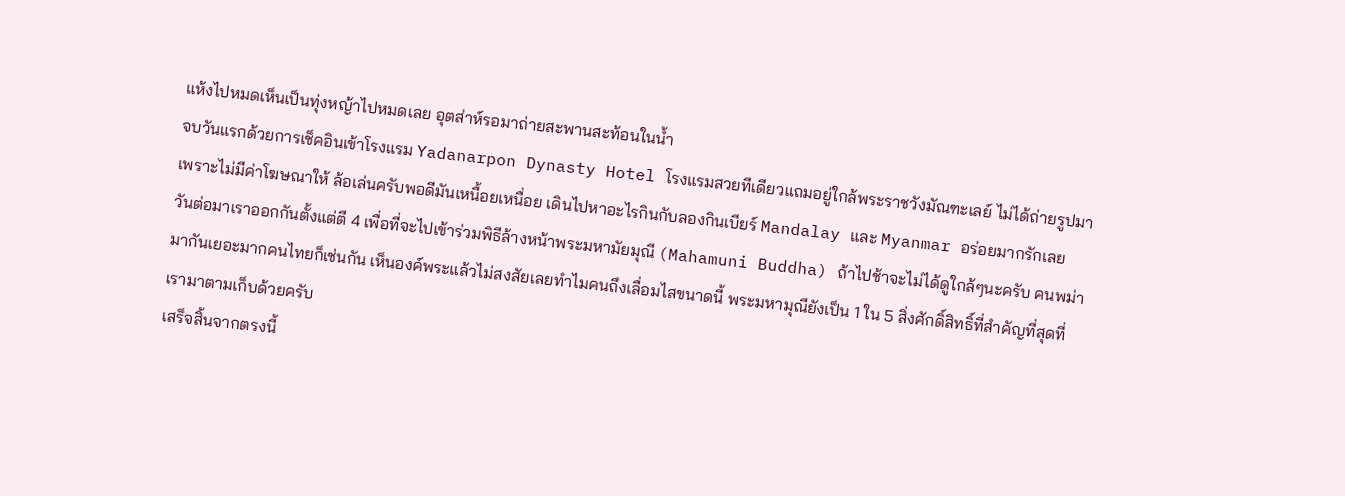แห้งไปหมดเห็นเป็นทุ่งหญ้าไปหมดเลย อุตส่าห์รอมาถ่ายสะพานสะท้อนในน้ำ
จบวันแรกด้วยการเช็คอินเข้าโรงแรม Yadanarpon Dynasty Hotel โรงแรมสวยทีเดียวแถมอยู่ใกล้พระราชวังมัณฑะเลย์ ไม่ได้ถ่ายรูปมาเพราะไม่มีค่าโฆษณาให้ ล้อเล่นครับพอดีมันเหนื้อยเหนื่อย เดินไปหาอะไรกินกับลองกินเบียร์ Mandalay และ Myanmar อร่อยมากรักเลย
วันต่อมาเราออกกันตั้งแต่ตี 4 เพื่อที่จะไปเข้าร่วมพิธีล้างหน้าพระมหามัยมุณี (Mahamuni Buddha) ถ้าไปช้าจะไม่ได้ดูใกล้ๆนะครับ คนพม่ามากันเยอะมากคนไทยก็เช่นกัน เห็นองค์พระแล้วไม่สงสัยเลยทำไมคนถึงเลื่อมไสขนาดนี้ พระมหามุณียังเป็น 1 ใน 5 สิ่งศักดิ์สิทธิ์ที่สำคัญที่สุดที่เรามาตามเก็บด้วยครับ
เสร็จสิ้นจากตรงนี้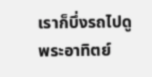เราก็บึ่งรถไปดูพระอาทิตย์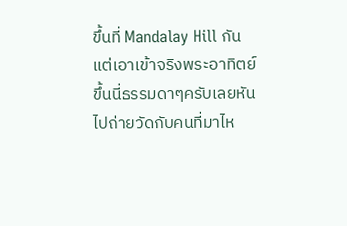ขึ้นที่ Mandalay Hill กันแต่เอาเข้าจริงพระอาทิตย์ขึ้นนี่ธรรมดาๆครับเลยหันไปถ่ายวัดกับคนที่มาไห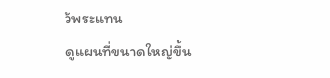ว้พระแทน
ดูแผนที่ขนาดใหญ่ขึ้น